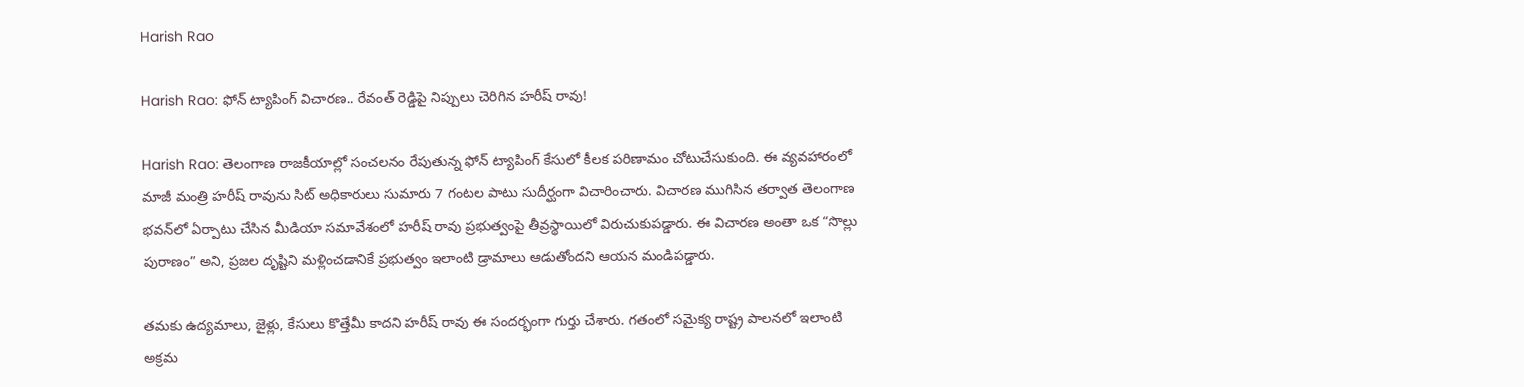Harish Rao

Harish Rao: ఫోన్ ట్యాపింగ్ విచారణ.. రేవంత్ రెడ్డిపై నిప్పులు చెరిగిన హరీష్ రావు!

Harish Rao: తెలంగాణ రాజకీయాల్లో సంచలనం రేపుతున్న ఫోన్ ట్యాపింగ్ కేసులో కీలక పరిణామం చోటుచేసుకుంది. ఈ వ్యవహారంలో మాజీ మంత్రి హరీష్ రావును సిట్ అధికారులు సుమారు 7 గంటల పాటు సుదీర్ఘంగా విచారించారు. విచారణ ముగిసిన తర్వాత తెలంగాణ భవన్‌లో ఏర్పాటు చేసిన మీడియా సమావేశంలో హరీష్ రావు ప్రభుత్వంపై తీవ్రస్థాయిలో విరుచుకుపడ్డారు. ఈ విచారణ అంతా ఒక “సొల్లు పురాణం” అని, ప్రజల దృష్టిని మళ్లించడానికే ప్రభుత్వం ఇలాంటి డ్రామాలు ఆడుతోందని ఆయన మండిపడ్డారు.

తమకు ఉద్యమాలు, జైళ్లు, కేసులు కొత్తేమీ కాదని హరీష్ రావు ఈ సందర్భంగా గుర్తు చేశారు. గతంలో సమైక్య రాష్ట్ర పాలనలో ఇలాంటి అక్రమ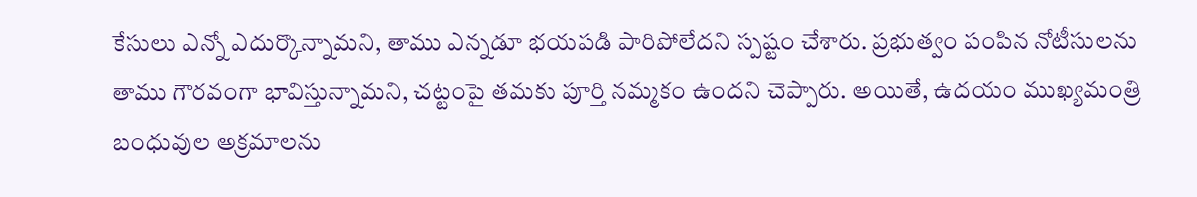కేసులు ఎన్నో ఎదుర్కొన్నామని, తాము ఎన్నడూ భయపడి పారిపోలేదని స్పష్టం చేశారు. ప్రభుత్వం పంపిన నోటీసులను తాము గౌరవంగా భావిస్తున్నామని, చట్టంపై తమకు పూర్తి నమ్మకం ఉందని చెప్పారు. అయితే, ఉదయం ముఖ్యమంత్రి బంధువుల అక్రమాలను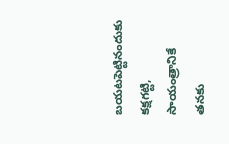బయటపెట్టినందుకు కక్షగట్టి, సాయంత్రానికే తనకు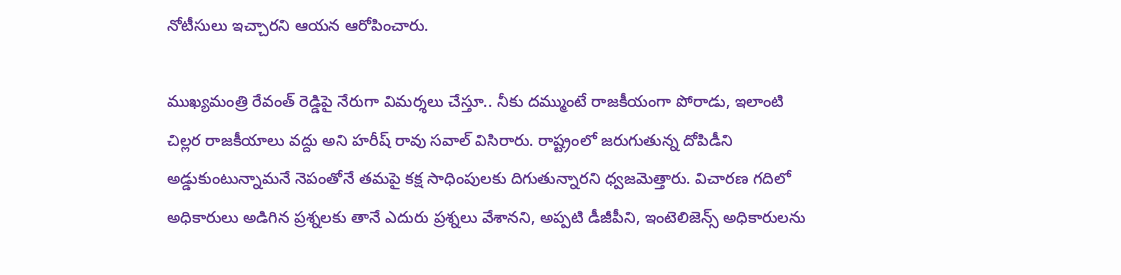నోటీసులు ఇచ్చారని ఆయన ఆరోపించారు.

ముఖ్యమంత్రి రేవంత్ రెడ్డిపై నేరుగా విమర్శలు చేస్తూ.. నీకు దమ్ముంటే రాజకీయంగా పోరాడు, ఇలాంటి చిల్లర రాజకీయాలు వద్దు అని హరీష్ రావు సవాల్ విసిరారు. రాష్ట్రంలో జరుగుతున్న దోపిడీని అడ్డుకుంటున్నామనే నెపంతోనే తమపై కక్ష సాధింపులకు దిగుతున్నారని ధ్వజమెత్తారు. విచారణ గదిలో అధికారులు అడిగిన ప్రశ్నలకు తానే ఎదురు ప్రశ్నలు వేశానని, అప్పటి డీజీపీని, ఇంటెలిజెన్స్ అధికారులను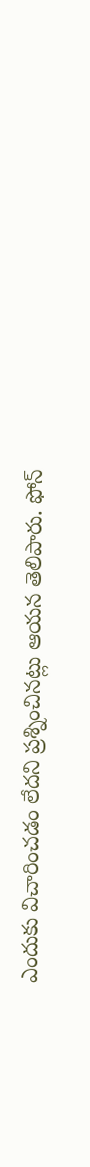ఎందుకు విచారించడం లేదని ప్రశ్నించినట్లు ఆయన తెలిపారు. ఫోన్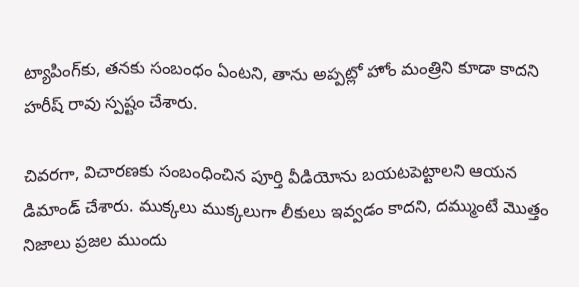ట్యాపింగ్‌కు, తనకు సంబంధం ఏంటని, తాను అప్పట్లో హోం మంత్రిని కూడా కాదని హరీష్ రావు స్పష్టం చేశారు.

చివరగా, విచారణకు సంబంధించిన పూర్తి వీడియోను బయటపెట్టాలని ఆయన డిమాండ్ చేశారు. ముక్కలు ముక్కలుగా లీకులు ఇవ్వడం కాదని, దమ్ముంటే మొత్తం నిజాలు ప్రజల ముందు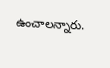ఉంచాలన్నారు.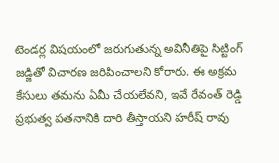టెండర్ల విషయంలో జరుగుతున్న అవినీతిపై సిట్టింగ్ జడ్జితో విచారణ జరిపించాలని కోరారు. ఈ అక్రమ కేసులు తమను ఏమీ చేయలేవని, ఇవే రేవంత్ రెడ్డి ప్రభుత్వ పతనానికి దారి తీస్తాయని హరీష్ రావు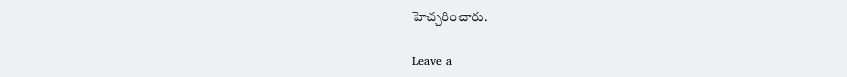హెచ్చరించారు.

Leave a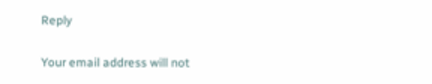Reply

Your email address will not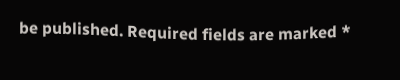be published. Required fields are marked *